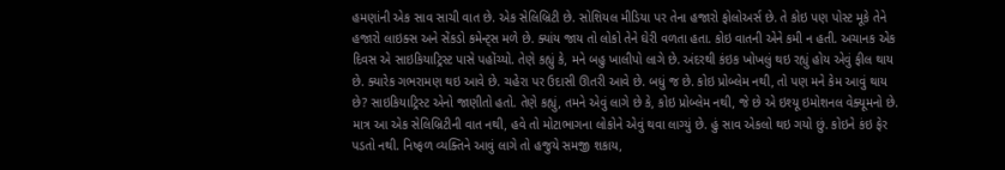હમણાંની એક સાવ સાચી વાત છે. એક સેલિબ્રિટી છે. સોશિયલ મીડિયા પર તેના હજારો ફોલોઅર્સ છે. તે કોઇ પણ પોસ્ટ મૂકે તેને હજારો લાઇક્સ અને સેંકડો કમેન્ટ્સ મળે છે. ક્યાંય જાય તો લોકો તેને ઘેરી વળતા હતા. કોઇ વાતની એને કમી ન હતી. અચાનક એક દિવસ એ સાઇકિયાટ્રિસ્ટ પાસે પહોંચ્યો. તેણે કહ્યું કે, મને બહુ ખાલીપો લાગે છે. અંદરથી કંઇક ખોખલું થઇ રહ્યું હોય એવું ફીલ થાય છે. ક્યારેક ગભરામણ થઇ આવે છે. ચહેરા પર ઉદાસી ઊતરી આવે છે. બધું જ છે. કોઇ પ્રોબ્લેમ નથી, તો પણ મને કેમ આવું થાય છે? સાઇકિયાટ્રિસ્ટ એનો જાણીતો હતો. તેણે કહ્યું, તમને એવું લાગે છે કે, કોઇ પ્રોબ્લેમ નથી, જે છે એ ઇશ્યૂ ઇમોશનલ વેક્યૂમનો છે. માત્ર આ એક સેલિબ્રિટીની વાત નથી, હવે તો મોટાભાગના લોકોને એવું થવા લાગ્યું છે. હું સાવ એકલો થઇ ગયો છું. કોઇને કંઇ ફેર પડતો નથી. નિષ્ફળ વ્યક્તિને આવું લાગે તો હજુયે સમજી શકાય,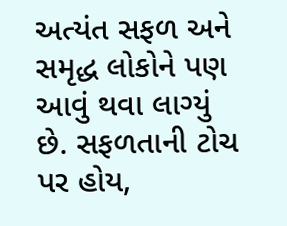અત્યંત સફળ અને સમૃદ્ધ લોકોને પણ આવું થવા લાગ્યું છે. સફળતાની ટોચ પર હોય,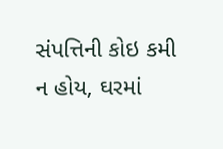સંપત્તિની કોઇ કમી ન હોય, ઘરમાં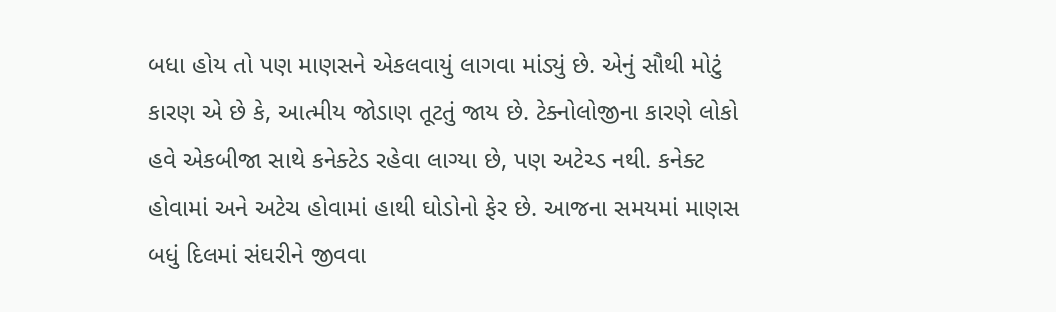બધા હોય તો પણ માણસને એકલવાયું લાગવા માંડ્યું છે. એનું સૌથી મોટું કારણ એ છે કે, આત્મીય જોડાણ તૂટતું જાય છે. ટેક્નોલોજીના કારણે લોકો હવે એકબીજા સાથે કનેક્ટેડ રહેવા લાગ્યા છે, પણ અટેચ્ડ નથી. કનેક્ટ હોવામાં અને અટેચ હોવામાં હાથી ઘોડોનો ફેર છે. આજના સમયમાં માણસ બધું દિલમાં સંઘરીને જીવવા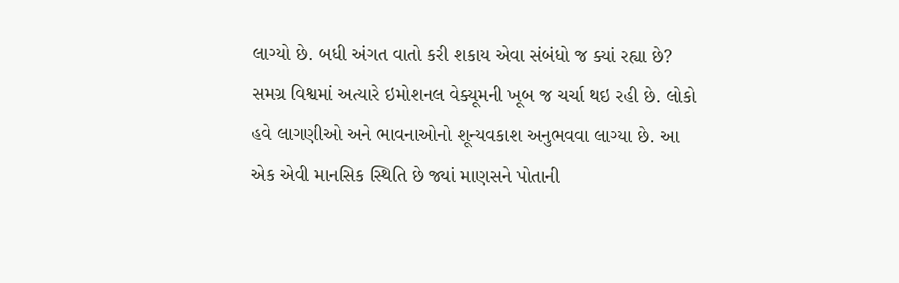લાગ્યો છે. બધી અંગત વાતો કરી શકાય એવા સંબંધો જ ક્યાં રહ્યા છે?
સમગ્ર વિશ્વમાં અત્યારે ઇમોશનલ વેક્યૂમની ખૂબ જ ચર્ચા થઇ રહી છે. લોકો હવે લાગણીઓ અને ભાવનાઓનો શૂન્યવકાશ અનુભવવા લાગ્યા છે. આ એક એવી માનસિક સ્થિતિ છે જ્યાં માણસને પોતાની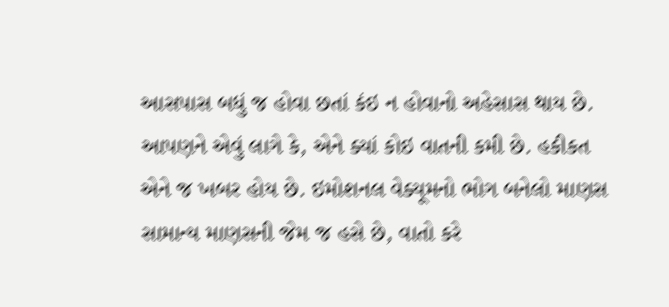આસપાસ બધું જ હોવા છતાં કંઇ ન હોવાનો અહેસાસ થાય છે. આપણને એવું લાગે કે, એને ક્યાં કોઇ વાતની કમી છે. હકીકત એને જ ખબર હોય છે. ઇમોશનલ વેક્યૂમનો ભોગ બનેલો માણસ સામાન્ય માણસની જેમ જ હસે છે, વાતો કરે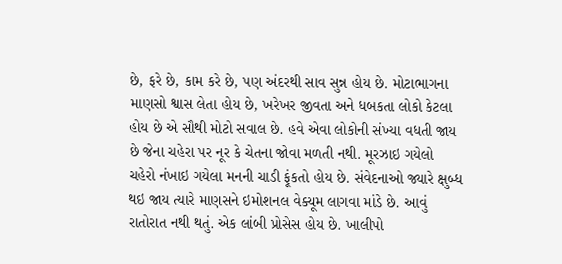છે, ફરે છે, કામ કરે છે, પણ અંદરથી સાવ સુન્ન હોય છે. મોટાભાગના માણસો શ્વાસ લેતા હોય છે, ખરેખર જીવતા અને ધબકતા લોકો કેટલા હોય છે એ સૌથી મોટો સવાલ છે. હવે એવા લોકોની સંખ્યા વધતી જાય છે જેના ચહેરા પર નૂર કે ચેતના જોવા મળતી નથી. મૂરઝાઇ ગયેલો ચહેરો નંખાઇ ગયેલા મનની ચાડી ફૂંકતો હોય છે. સંવેદનાઓ જ્યારે ક્ષુબ્ધ થઇ જાય ત્યારે માણસને ઇમોશનલ વેક્યૂમ લાગવા માંડે છે. આવું રાતોરાત નથી થતું. એક લાંબી પ્રોસેસ હોય છે. ખાલીપો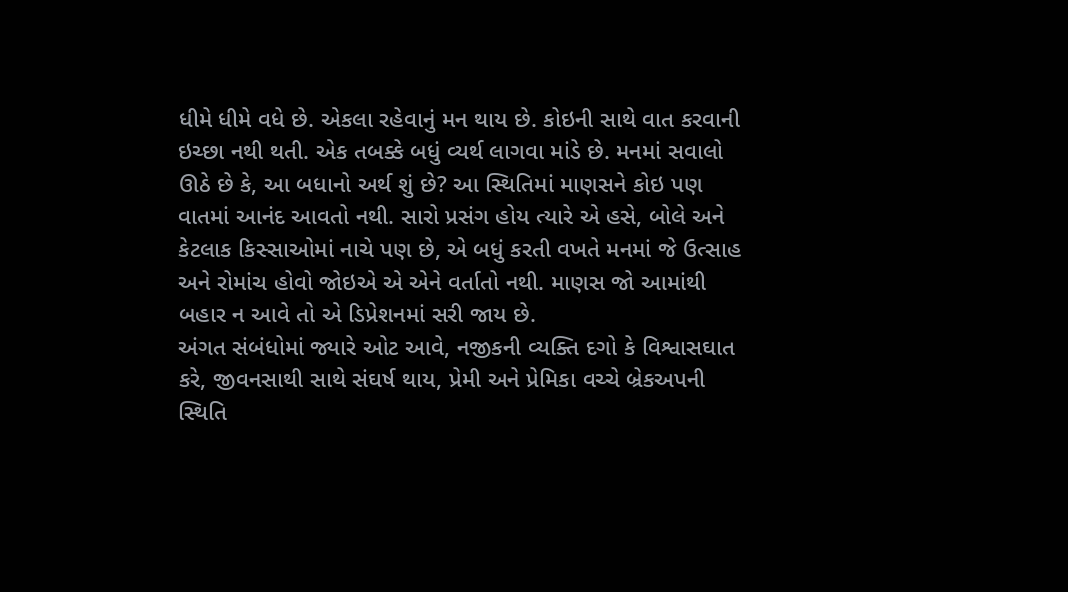ધીમે ધીમે વધે છે. એકલા રહેવાનું મન થાય છે. કોઇની સાથે વાત કરવાની ઇચ્છા નથી થતી. એક તબક્કે બધું વ્યર્થ લાગવા માંડે છે. મનમાં સવાલો ઊઠે છે કે, આ બધાનો અર્થ શું છે? આ સ્થિતિમાં માણસને કોઇ પણ વાતમાં આનંદ આવતો નથી. સારો પ્રસંગ હોય ત્યારે એ હસે, બોલે અને કેટલાક કિસ્સાઓમાં નાચે પણ છે, એ બધું કરતી વખતે મનમાં જે ઉત્સાહ અને રોમાંચ હોવો જોઇએ એ એને વર્તાતો નથી. માણસ જો આમાંથી બહાર ન આવે તો એ ડિપ્રેશનમાં સરી જાય છે.
અંગત સંબંધોમાં જ્યારે ઓટ આવે, નજીકની વ્યક્તિ દગો કે વિશ્વાસઘાત કરે, જીવનસાથી સાથે સંઘર્ષ થાય, પ્રેમી અને પ્રેમિકા વચ્ચે બ્રેકઅપની સ્થિતિ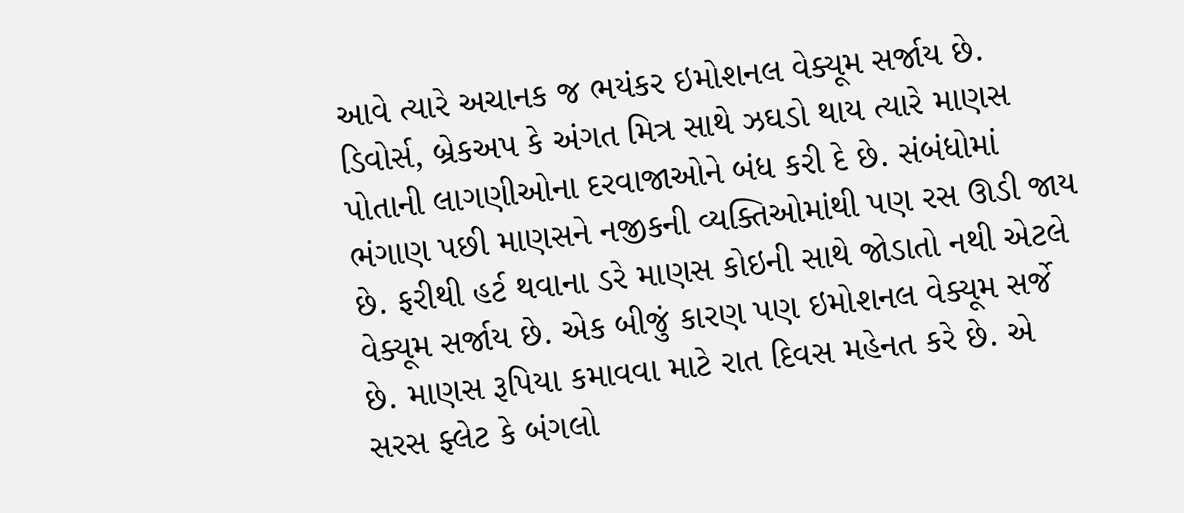આવે ત્યારે અચાનક જ ભયંકર ઇમોશનલ વેક્યૂમ સર્જાય છે. ડિવોર્સ, બ્રેકઅપ કે અંગત મિત્ર સાથે ઝઘડો થાય ત્યારે માણસ પોતાની લાગણીઓના દરવાજાઓને બંધ કરી દે છે. સંબંધોમાં ભંગાણ પછી માણસને નજીકની વ્યક્તિઓમાંથી પણ રસ ઊડી જાય છે. ફરીથી હર્ટ થવાના ડરે માણસ કોઇની સાથે જોડાતો નથી એટલે વેક્યૂમ સર્જાય છે. એક બીજું કારણ પણ ઇમોશનલ વેક્યૂમ સર્જે છે. માણસ રૂપિયા કમાવવા માટે રાત દિવસ મહેનત કરે છે. એ સરસ ફ્લેટ કે બંગલો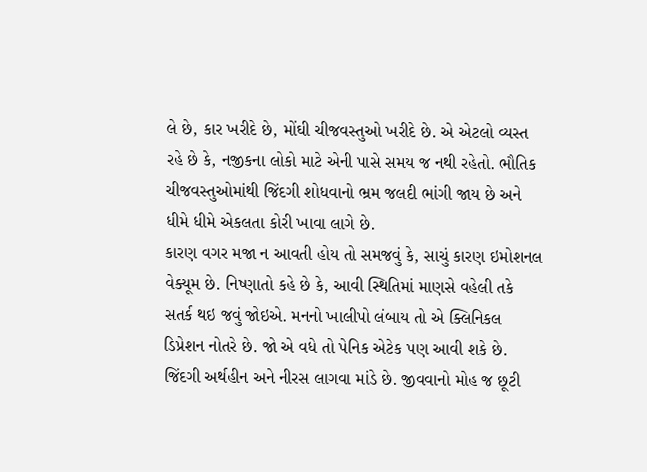લે છે, કાર ખરીદે છે, મોંઘી ચીજવસ્તુઓ ખરીદે છે. એ એટલો વ્યસ્ત રહે છે કે, નજીકના લોકો માટે એની પાસે સમય જ નથી રહેતો. ભૌતિક ચીજવસ્તુઓમાંથી જિંદગી શોધવાનો ભ્રમ જલદી ભાંગી જાય છે અને ધીમે ધીમે એકલતા કોરી ખાવા લાગે છે.
કારણ વગર મજા ન આવતી હોય તો સમજવું કે, સાચું કારણ ઇમોશનલ વેક્યૂમ છે. નિષ્ણાતો કહે છે કે, આવી સ્થિતિમાં માણસે વહેલી તકે સતર્ક થઇ જવું જોઇએ. મનનો ખાલીપો લંબાય તો એ ક્લિનિકલ ડિપ્રેશન નોતરે છે. જો એ વધે તો પેનિક એટેક પણ આવી શકે છે. જિંદગી અર્થહીન અને નીરસ લાગવા માંડે છે. જીવવાનો મોહ જ છૂટી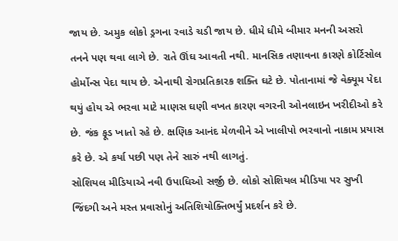જાય છે. અમુક લોકો ડ્રગના રવાડે ચડી જાય છે. ધીમે ધીમે બીમાર મનની અસરો તનને પણ થવા લાગે છે. રાતે ઊંઘ આવતી નથી. માનસિક તણાવના કારણે કોર્ટિસોલ હોર્મોન્સ પેદા થાય છે. એનાથી રોગપ્રતિકારક શક્તિ ઘટે છે. પોતાનામાં જે વેક્યૂમ પેદા થયું હોય એ ભરવા માટે માણસ ઘણી વખત કારણ વગરની ઓનલાઇન ખરીદીઓ કરે છે. જંક ફૂડ ખાતો રહે છે. ક્ષણિક આનંદ મેળવીને એ ખાલીપો ભરવાનો નાકામ પ્રયાસ કરે છે. એ કર્યા પછી પણ તેને સારું નથી લાગતું.
સોશિયલ મીડિયાએ નવી ઉપાધિઓ સર્જી છે. લોકો સોશિયલ મીડિયા પર સુખી જિંદગી અને મસ્ત પ્રવાસોનું અતિશિયોક્તિભર્યું પ્રદર્શન કરે છે.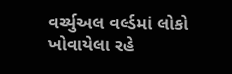વર્ચ્યુઅલ વર્લ્ડમાં લોકો ખોવાયેલા રહે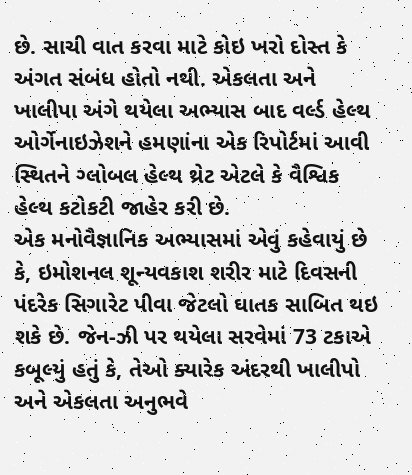છે. સાચી વાત કરવા માટે કોઇ ખરો દોસ્ત કે અંગત સંબંધ હોતો નથી. એકલતા અને ખાલીપા અંગે થયેલા અભ્યાસ બાદ વર્લ્ડ હેલ્થ ઓર્ગેનાઇઝેશને હમણાંના એક રિપોર્ટમાં આવી સ્થિતને ગ્લોબલ હેલ્થ થ્રેટ એટલે કે વૈશ્વિક હેલ્થ કટોકટી જાહેર કરી છે.
એક મનોવૈજ્ઞાનિક અભ્યાસમાં એવું કહેવાયું છે કે, ઇમોશનલ શૂન્યવકાશ શરીર માટે દિવસની પંદરેક સિગારેટ પીવા જેટલો ઘાતક સાબિત થઇ શકે છે. જેન-ઝી પર થયેલા સરવેમાં 73 ટકાએ કબૂલ્યું હતું કે, તેઓ ક્યારેક અંદરથી ખાલીપો અને એકલતા અનુભવે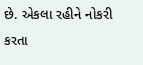છે. એકલા રહીને નોકરી કરતા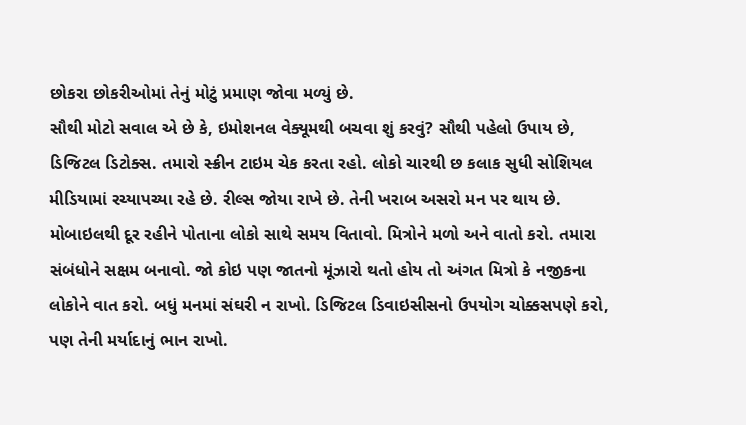છોકરા છોકરીઓમાં તેનું મોટું પ્રમાણ જોવા મળ્યું છે.
સૌથી મોટો સવાલ એ છે કે, ઇમોશનલ વેક્યૂમથી બચવા શું કરવું? સૌથી પહેલો ઉપાય છે, ડિજિટલ ડિટોક્સ. તમારો સ્ક્રીન ટાઇમ ચેક કરતા રહો. લોકો ચારથી છ કલાક સુધી સોશિયલ મીડિયામાં રચ્યાપચ્યા રહે છે. રીલ્સ જોયા રાખે છે. તેની ખરાબ અસરો મન પર થાય છે. મોબાઇલથી દૂર રહીને પોતાના લોકો સાથે સમય વિતાવો. મિત્રોને મળો અને વાતો કરો. તમારા સંબંધોને સક્ષમ બનાવો. જો કોઇ પણ જાતનો મૂંઝારો થતો હોય તો અંગત મિત્રો કે નજીકના લોકોને વાત કરો. બધું મનમાં સંઘરી ન રાખો. ડિજિટલ ડિવાઇસીસનો ઉપયોગ ચોક્કસપણે કરો, પણ તેની મર્યાદાનું ભાન રાખો.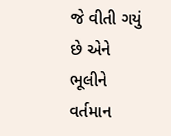જે વીતી ગયું છે એને ભૂલીને વર્તમાન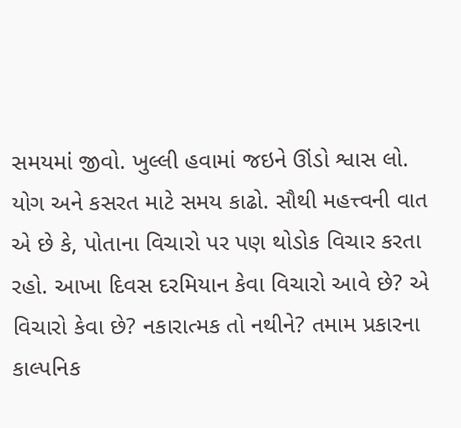સમયમાં જીવો. ખુલ્લી હવામાં જઇને ઊંડો શ્વાસ લો. યોગ અને કસરત માટે સમય કાઢો. સૌથી મહત્ત્વની વાત એ છે કે, પોતાના વિચારો પર પણ થોડોક વિચાર કરતા રહો. આખા દિવસ દરમિયાન કેવા વિચારો આવે છે? એ વિચારો કેવા છે? નકારાત્મક તો નથીને? તમામ પ્રકારના કાલ્પનિક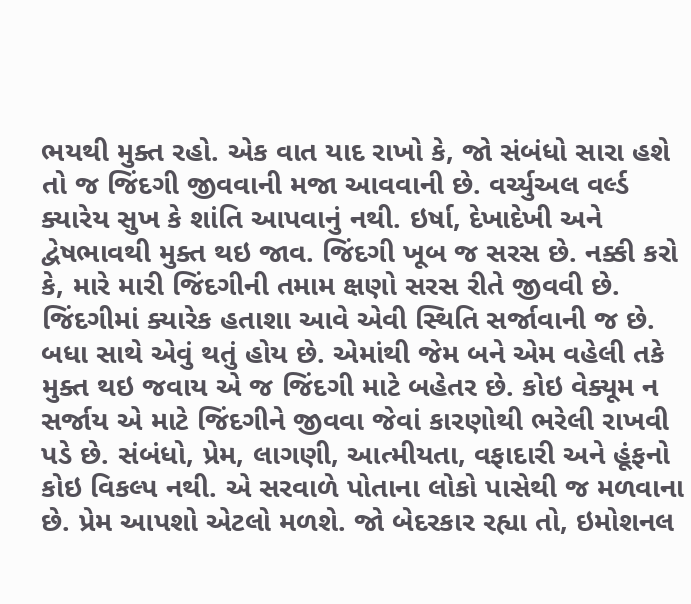ભયથી મુક્ત રહો. એક વાત યાદ રાખો કે, જો સંબંધો સારા હશે તો જ જિંદગી જીવવાની મજા આવવાની છે. વર્ચ્યુઅલ વર્લ્ડ ક્યારેય સુખ કે શાંતિ આપવાનું નથી. ઇર્ષા, દેખાદેખી અને દ્વેષભાવથી મુક્ત થઇ જાવ. જિંદગી ખૂબ જ સરસ છે. નક્કી કરો કે, મારે મારી જિંદગીની તમામ ક્ષણો સરસ રીતે જીવવી છે. જિંદગીમાં ક્યારેક હતાશા આવે એવી સ્થિતિ સર્જાવાની જ છે. બધા સાથે એવું થતું હોય છે. એમાંથી જેમ બને એમ વહેલી તકે મુક્ત થઇ જવાય એ જ જિંદગી માટે બહેતર છે. કોઇ વેક્યૂમ ન સર્જાય એ માટે જિંદગીને જીવવા જેવાં કારણોથી ભરેલી રાખવી પડે છે. સંબંધો, પ્રેમ, લાગણી, આત્મીયતા, વફાદારી અને હૂંફનો કોઇ વિકલ્પ નથી. એ સરવાળે પોતાના લોકો પાસેથી જ મળવાના છે. પ્રેમ આપશો એટલો મળશે. જો બેદરકાર રહ્યા તો, ઇમોશનલ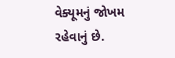વેક્યૂમનું જોખમ રહેવાનું છે.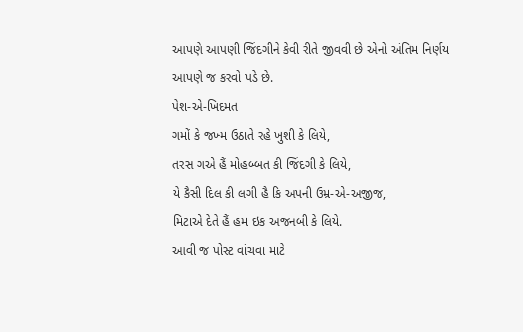આપણે આપણી જિંદગીને કેવી રીતે જીવવી છે એનો અંતિમ નિર્ણય આપણે જ કરવો પડે છે.
પેશ-એ-ખિદમત
ગમોં કે જખ્મ ઉઠાતે રહે ખુશી કે લિયે,
તરસ ગએ હૈં મોહબ્બત કી જિંદગી કે લિયે,
યે કૈસી દિલ કી લગી હૈ કિ અપની ઉમ્ર-એ-અજીજ,
મિટાએ દેતે હૈં હમ ઇક અજનબી કે લિયે.
આવી જ પોસ્ટ વાંચવા માટે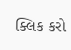ક્લિક કરો